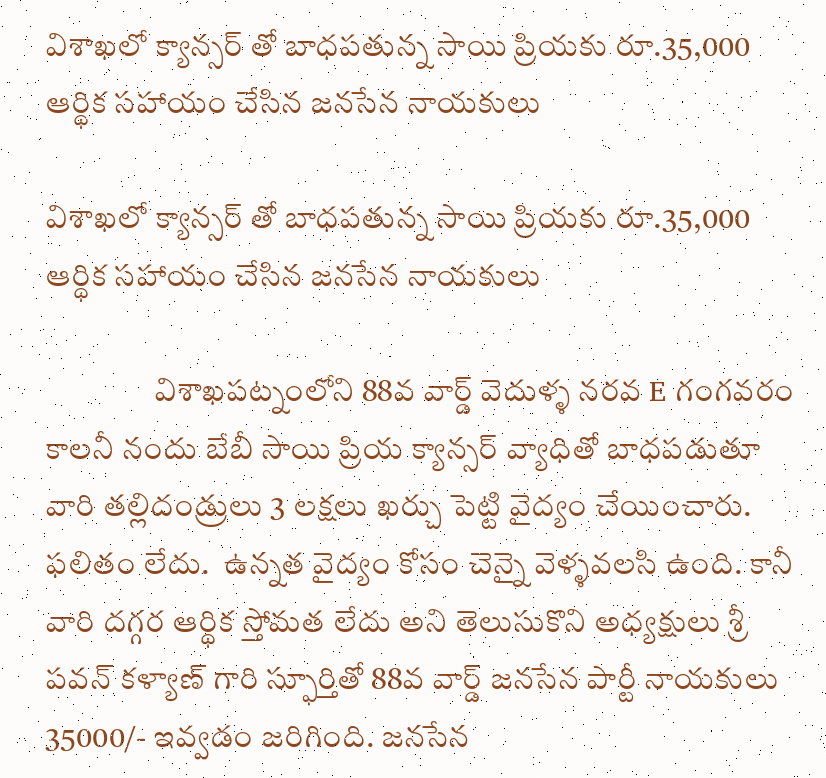విశాఖలో క్యాన్సర్ తో బాధపతున్న సాయి ప్రియకు రూ.35,000 ఆర్థిక సహాయం చేసిన జనసేన నాయకులు

విశాఖలో క్యాన్సర్ తో బాధపతున్న సాయి ప్రియకు రూ.35,000 ఆర్థిక సహాయం చేసిన జనసేన నాయకులు

                 విశాఖపట్నంలోని 88వ వార్డ్ వెదుళ్ళ నరవ E గంగవరం కాలనీ నందు బేబీ సాయి ప్రియ క్యాన్సర్ వ్యాధితో బాధపడుతూ వారి తల్లిదండ్రులు 3 లక్షలు ఖర్చు పెట్టి వైద్యం చేయించారు. ఫలితం లేదు.  ఉన్నత వైద్యం కోసం చెన్నై వెళ్ళవలసి ఉంది. కానీ వారి దగ్గర ఆర్థిక స్తోమత లేదు అని తెలుసుకొని అధ్యక్షులు శ్రీ పవన్ కళ్యాణ్ గారి స్ఫూర్తితో 88వ వార్డ్ జనసేన పార్టీ నాయకులు  35000/- ఇవ్వడం జరిగింది. జనసేన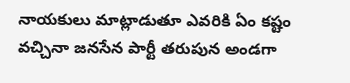నాయకులు మాట్లాడుతూ ఎవరికి ఏం కష్టం వచ్చినా జనసేన పార్టీ తరుపున అండగా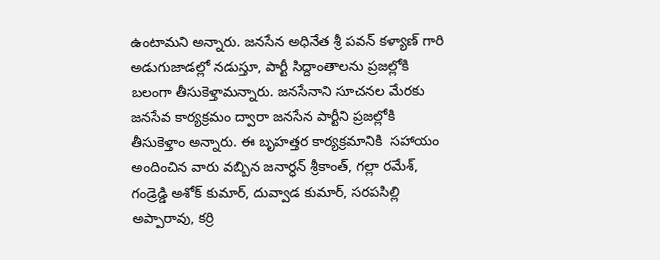ఉంటామని అన్నారు. జనసేన అధినేత శ్రీ పవన్ కళ్యాణ్ గారి అడుగుజాడల్లో నడుస్తూ, పార్టీ సిద్దాంతాలను ప్రజల్లోకి బలంగా తీసుకెళ్తామన్నారు. జనసేనాని సూచనల మేరకు జనసేవ కార్యక్రమం ద్వారా జనసేన పార్టీని ప్రజల్లోకి తీసుకెళ్తాం అన్నారు. ఈ బృహత్తర కార్యక్రమానికి  సహాయం అందించిన వారు వబ్బిన జనార్ధన్ శ్రీకాంత్, గల్లా రమేశ్, గండ్రెడ్డి అశోక్ కుమార్, దువ్వాడ కుమార్, సరపసిల్లి అప్పారావు, కర్రి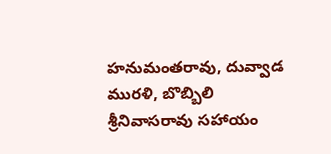హనుమంతరావు, దువ్వాడ మురళి, బొబ్బిలి శ్రీనివాసరావు సహాయం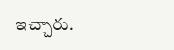ఇచ్చారు.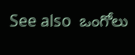See also  ఒంగోలు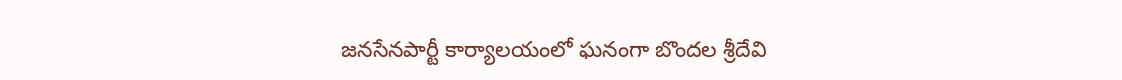జనసేనపార్టీ కార్యాలయంలో ఘనంగా బొందల శ్రీదేవి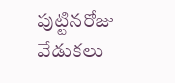పుట్టినరోజు వేడుకలు